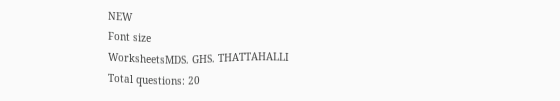NEW
Font size
WorksheetsMDS. GHS. THATTAHALLI
Total questions: 20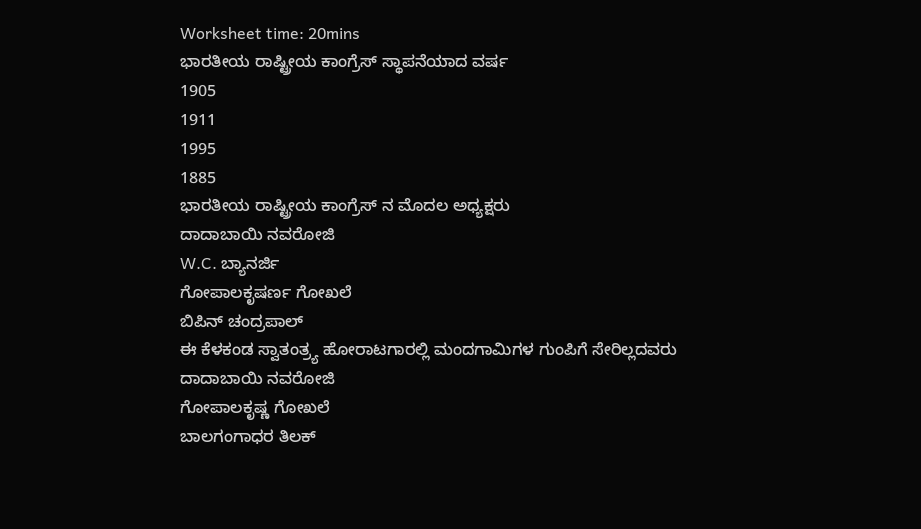Worksheet time: 20mins
ಭಾರತೀಯ ರಾಷ್ಟ್ರೀಯ ಕಾಂಗ್ರೆಸ್ ಸ್ಥಾಪನೆಯಾದ ವರ್ಷ
1905
1911
1995
1885
ಭಾರತೀಯ ರಾಷ್ಟ್ರೀಯ ಕಾಂಗ್ರೆಸ್ ನ ಮೊದಲ ಅಧ್ಯಕ್ಷರು
ದಾದಾಬಾಯಿ ನವರೋಜಿ
W.C. ಬ್ಯಾನರ್ಜಿ
ಗೋಪಾಲಕೃಷರ್ಣ ಗೋಖಲೆ
ಬಿಪಿನ್ ಚಂದ್ರಪಾಲ್
ಈ ಕೆಳಕಂಡ ಸ್ವಾತಂತ್ರ್ಯ ಹೋರಾಟಗಾರಲ್ಲಿ ಮಂದಗಾಮಿಗಳ ಗುಂಪಿಗೆ ಸೇರಿಲ್ಲದವರು
ದಾದಾಬಾಯಿ ನವರೋಜಿ
ಗೋಪಾಲಕೃಷ್ಣ ಗೋಖಲೆ
ಬಾಲಗಂಗಾಧರ ತಿಲಕ್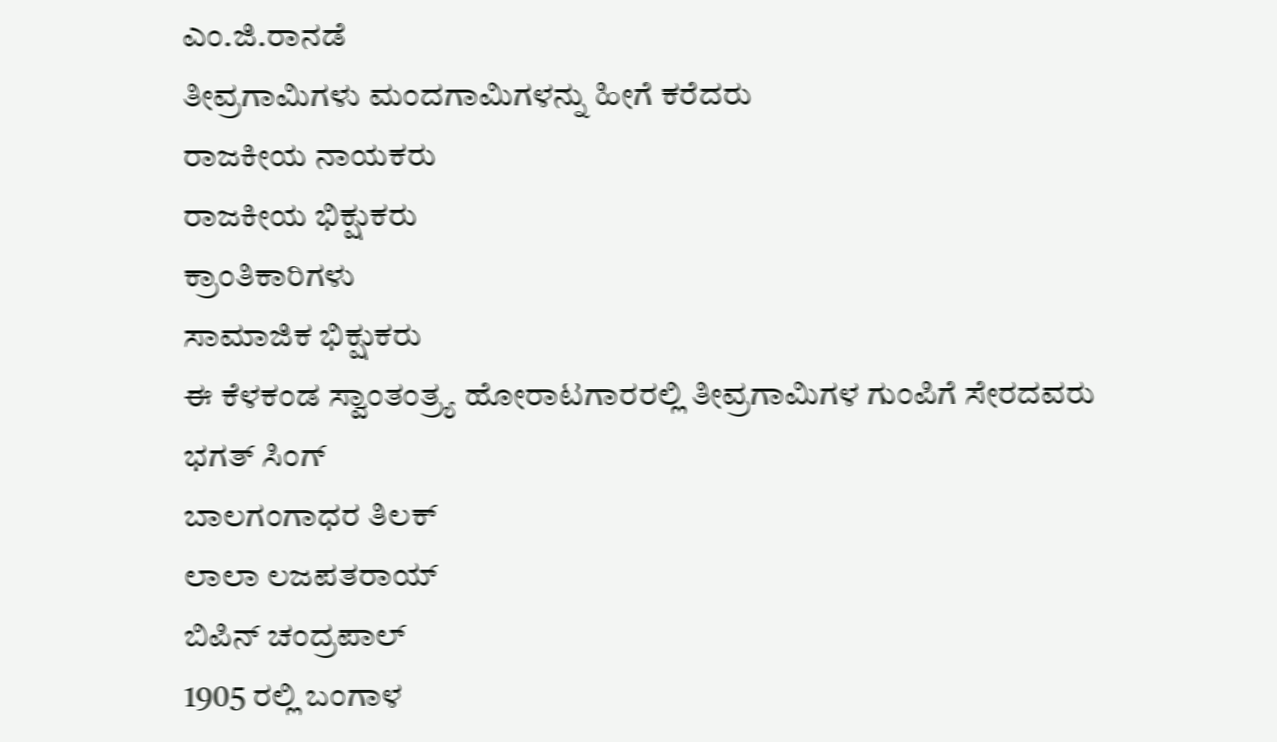ಎಂ.ಜಿ.ರಾನಡೆ
ತೀವ್ರಗಾಮಿಗಳು ಮಂದಗಾಮಿಗಳನ್ನು ಹೀಗೆ ಕರೆದರು
ರಾಜಕೀಯ ನಾಯಕರು
ರಾಜಕೀಯ ಭಿಕ್ಷುಕರು
ಕ್ರಾಂತಿಕಾರಿಗಳು
ಸಾಮಾಜಿಕ ಭಿಕ್ಷುಕರು
ಈ ಕೆಳಕಂಡ ಸ್ವಾಂತಂತ್ರ್ಯ ಹೋರಾಟಗಾರರಲ್ಲಿ ತೀವ್ರಗಾಮಿಗಳ ಗುಂಪಿಗೆ ಸೇರದವರು
ಭಗತ್ ಸಿಂಗ್
ಬಾಲಗಂಗಾಧರ ತಿಲಕ್
ಲಾಲಾ ಲಜಪತರಾಯ್
ಬಿಪಿನ್ ಚಂದ್ರಪಾಲ್
1905 ರಲ್ಲಿ ಬಂಗಾಳ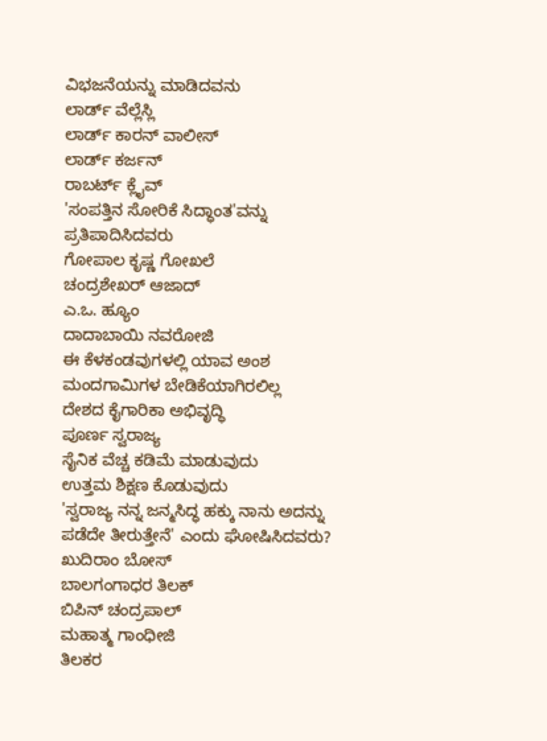ವಿಭಜನೆಯನ್ನು ಮಾಡಿದವನು
ಲಾರ್ಡ್ ವೆಲ್ಲೆಸ್ಲಿ
ಲಾರ್ಡ್ ಕಾರನ್ ವಾಲೀಸ್
ಲಾರ್ಡ್ ಕರ್ಜನ್
ರಾಬರ್ಟ್ ಕ್ಲೈವ್
'ಸಂಪತ್ತಿನ ಸೋರಿಕೆ ಸಿದ್ಧಾಂತ'ವನ್ನು ಪ್ರತಿಪಾದಿಸಿದವರು
ಗೋಪಾಲ ಕೃಷ್ಣ ಗೋಖಲೆ
ಚಂದ್ರಶೇಖರ್ ಆಜಾದ್
ಎ.ಒ. ಹ್ಯೂಂ
ದಾದಾಬಾಯಿ ನವರೋಜಿ
ಈ ಕೆಳಕಂಡವುಗಳಲ್ಲಿ ಯಾವ ಅಂಶ ಮಂದಗಾಮಿಗಳ ಬೇಡಿಕೆಯಾಗಿರಲಿಲ್ಲ
ದೇಶದ ಕೈಗಾರಿಕಾ ಅಭಿವೃದ್ಧಿ
ಪೂರ್ಣ ಸ್ವರಾಜ್ಯ
ಸೈನಿಕ ವೆಚ್ಚ ಕಡಿಮೆ ಮಾಡುವುದು
ಉತ್ತಮ ಶಿಕ್ಷಣ ಕೊಡುವುದು
'ಸ್ವರಾಜ್ಯ ನನ್ನ ಜನ್ಮಸಿದ್ಧ ಹಕ್ಕು ನಾನು ಅದನ್ನು ಪಡೆದೇ ತೀರುತ್ತೇನೆ' ಎಂದು ಘೋಷಿಸಿದವರು?
ಖುದಿರಾಂ ಬೋಸ್
ಬಾಲಗಂಗಾಧರ ತಿಲಕ್
ಬಿಪಿನ್ ಚಂದ್ರಪಾಲ್
ಮಹಾತ್ಮ ಗಾಂಧೀಜಿ
ತಿಲಕರ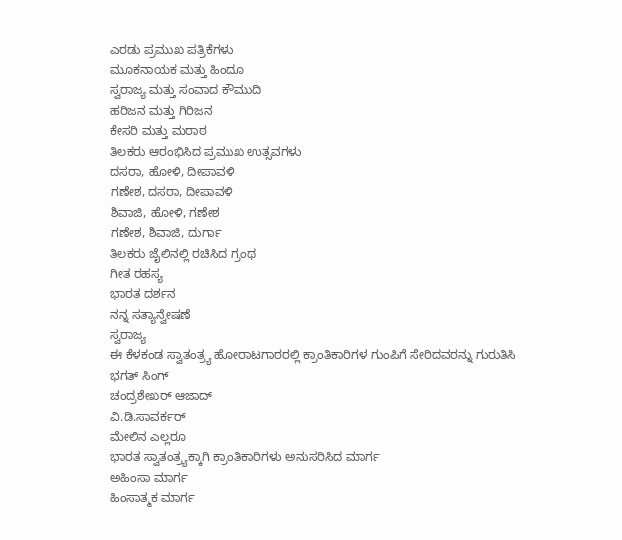ಎರಡು ಪ್ರಮುಖ ಪತ್ರಿಕೆಗಳು
ಮೂಕನಾಯಕ ಮತ್ತು ಹಿಂದೂ
ಸ್ವರಾಜ್ಯ ಮತ್ತು ಸಂವಾದ ಕೌಮುದಿ
ಹರಿಜನ ಮತ್ತು ಗಿರಿಜನ
ಕೇಸರಿ ಮತ್ತು ಮರಾಠ
ತಿಲಕರು ಆರಂಭಿಸಿದ ಪ್ರಮುಖ ಉತ್ಸವಗಳು
ದಸರಾ, ಹೋಳಿ, ದೀಪಾವಳಿ
ಗಣೇಶ, ದಸರಾ, ದೀಪಾವಳಿ
ಶಿವಾಜಿ, ಹೋಳಿ, ಗಣೇಶ
ಗಣೇಶ, ಶಿವಾಜಿ, ದುರ್ಗಾ
ತಿಲಕರು ಜೈಲಿನಲ್ಲಿ ರಚಿಸಿದ ಗ್ರಂಥ
ಗೀತ ರಹಸ್ಯ
ಭಾರತ ದರ್ಶನ
ನನ್ನ ಸತ್ಯಾನ್ವೇಷಣೆ
ಸ್ವರಾಜ್ಯ
ಈ ಕೆಳಕಂಡ ಸ್ವಾತಂತ್ರ್ಯ ಹೋರಾಟಗಾರರಲ್ಲಿ ಕ್ರಾಂತಿಕಾರಿಗಳ ಗುಂಪಿಗೆ ಸೇರಿದವರನ್ನು ಗುರುತಿಸಿ
ಭಗತ್ ಸಿಂಗ್
ಚಂದ್ರಶೇಖರ್ ಆಜಾದ್
ವಿ.ಡಿ.ಸಾವರ್ಕರ್
ಮೇಲಿನ ಎಲ್ಲರೂ
ಭಾರತ ಸ್ವಾತಂತ್ರ್ಯಕ್ಕಾಗಿ ಕ್ರಾಂತಿಕಾರಿಗಳು ಅನುಸರಿಸಿದ ಮಾರ್ಗ
ಅಹಿಂಸಾ ಮಾರ್ಗ
ಹಿಂಸಾತ್ಮಕ ಮಾರ್ಗ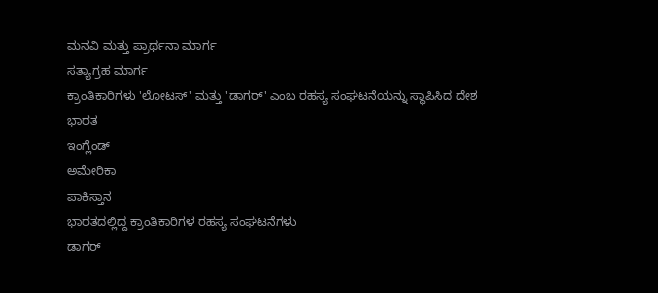ಮನವಿ ಮತ್ತು ಪ್ರಾರ್ಥನಾ ಮಾರ್ಗ
ಸತ್ಯಾಗ್ರಹ ಮಾರ್ಗ
ಕ್ರಾಂತಿಕಾರಿಗಳು 'ಲೋಟಸ್' ಮತ್ತು 'ಡಾಗರ್' ಎಂಬ ರಹಸ್ಯ ಸಂಘಟನೆಯನ್ನು ಸ್ಥಾಪಿಸಿದ ದೇಶ
ಭಾರತ
ಇಂಗ್ಲೆಂಡ್
ಅಮೇರಿಕಾ
ಪಾಕಿಸ್ತಾನ
ಭಾರತದಲ್ಲಿದ್ದ ಕ್ರಾಂತಿಕಾರಿಗಳ ರಹಸ್ಯ ಸಂಘಟನೆಗಳು
ಡಾಗರ್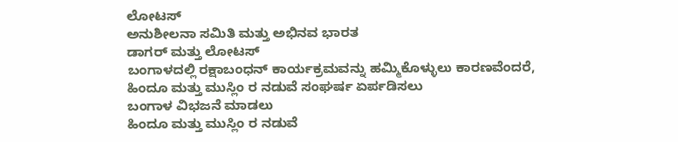ಲೋಟಸ್
ಅನುಶೀಲನಾ ಸಮಿತಿ ಮತ್ತು ಅಭಿನವ ಭಾರತ
ಡಾಗರ್ ಮತ್ತು ಲೋಟಸ್
ಬಂಗಾಳದಲ್ಲಿ ರಕ್ಷಾಬಂಧನ್ ಕಾರ್ಯಕ್ರಮವನ್ನು ಹಮ್ಮಿಕೊಳ್ಳುಲು ಕಾರಣವೆಂದರೆ,
ಹಿಂದೂ ಮತ್ತು ಮುಸ್ಲಿಂ ರ ನಡುವೆ ಸಂಘರ್ಷ ಏರ್ಪಡಿಸಲು
ಬಂಗಾಳ ವಿಭಜನೆ ಮಾಡಲು
ಹಿಂದೂ ಮತ್ತು ಮುಸ್ಲಿಂ ರ ನಡುವೆ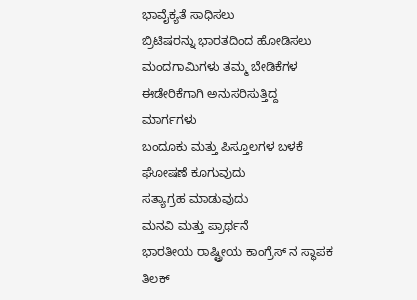ಭಾವೈಕ್ಯತೆ ಸಾಧಿಸಲು
ಬ್ರಿಟಿಷರನ್ನು ಭಾರತದಿಂದ ಹೋಡಿಸಲು
ಮಂದಗಾಮಿಗಳು ತಮ್ಮ ಬೇಡಿಕೆಗಳ ಈಡೇರಿಕೆಗಾಗಿ ಅನುಸರಿಸುತ್ತಿದ್ದ ಮಾರ್ಗಗಳು
ಬಂದೂಕು ಮತ್ತು ಪಿಸ್ತೂಲಗಳ ಬಳಕೆ
ಘೋಷಣೆ ಕೂಗುವುದು
ಸತ್ಯಾಗ್ರಹ ಮಾಡುವುದು
ಮನವಿ ಮತ್ತು ಪ್ರಾರ್ಥನೆ
ಭಾರತೀಯ ರಾಷ್ಟ್ರೀಯ ಕಾಂಗ್ರೆಸ್ ನ ಸ್ಥಾಪಕ
ತಿಲಕ್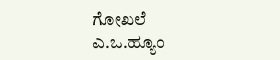ಗೋಖಲೆ
ಎ.ಒ.ಹ್ಯೂಂ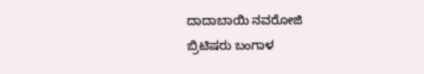ದಾದಾಬಾಯಿ ನವರೋಜಿ
ಬ್ರಿಟಿಷರು ಬಂಗಾಳ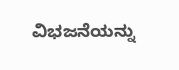ವಿಭಜನೆಯನ್ನು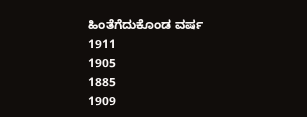ಹಿಂತೆಗೆದುಕೊಂಡ ವರ್ಷ
1911
1905
1885
1909